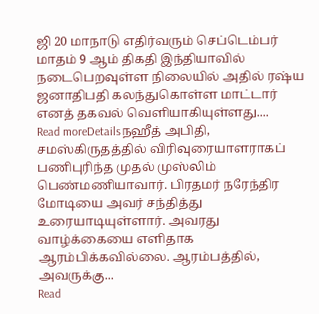ஜி 20 மாநாடு எதிர்வரும் செப்டெம்பர் மாதம் 9 ஆம் திகதி இந்தியாவில் நடைபெறவுள்ள நிலையில் அதில் ரஷ்ய ஜனாதிபதி கலந்துகொள்ள மாட்டார் எனத் தகவல் வெளியாகியுள்ளது....
Read moreDetailsநஹீத் அபிதி, சமஸ்கிருதத்தில் விரிவுரையாளராகப் பணிபுரிந்த முதல் முஸ்லிம் பெண்மணியாவார். பிரதமர் நரேந்திர மோடியை அவர் சந்தித்து உரையாடியுள்ளார். அவரது வாழ்க்கையை எளிதாக ஆரம்பிக்கவில்லை. ஆரம்பத்தில், அவருக்கு...
Read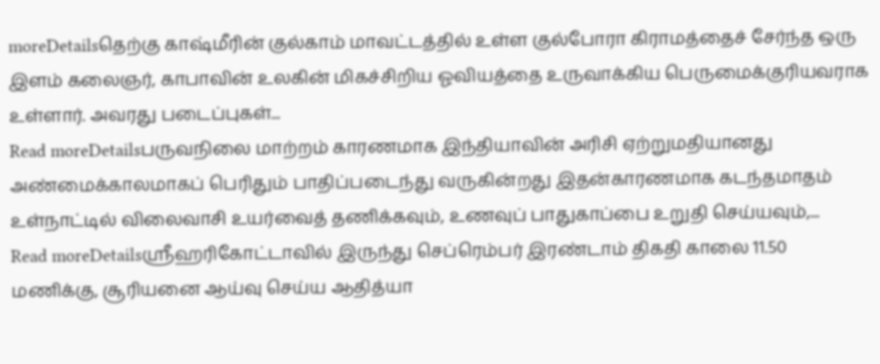moreDetailsதெற்கு காஷ்மீரின் குல்காம் மாவட்டத்தில் உள்ள குல்போரா கிராமத்தைச் சேர்ந்த ஒரு இளம் கலைஞர், காபாவின் உலகின் மிகச்சிறிய ஓவியத்தை உருவாக்கிய பெருமைக்குரியவராக உள்ளார். அவரது படைப்புகள்...
Read moreDetailsபருவநிலை மாற்றம் காரணமாக இந்தியாவின் அரிசி ஏற்றுமதியானது அண்மைக்காலமாகப் பெரிதும் பாதிப்படைந்து வருகின்றது இதன்காரணமாக கடந்தமாதம் உள்நாட்டில் விலைவாசி உயர்வைத் தணிக்கவும், உணவுப் பாதுகாப்பை உறுதி செய்யவும்,...
Read moreDetailsஸ்ரீஹரிகோட்டாவில் இருந்து செப்ரெம்பர் இரண்டாம் திகதி காலை 11.50 மணிக்கு, சூரியனை ஆய்வு செய்ய ஆதித்யா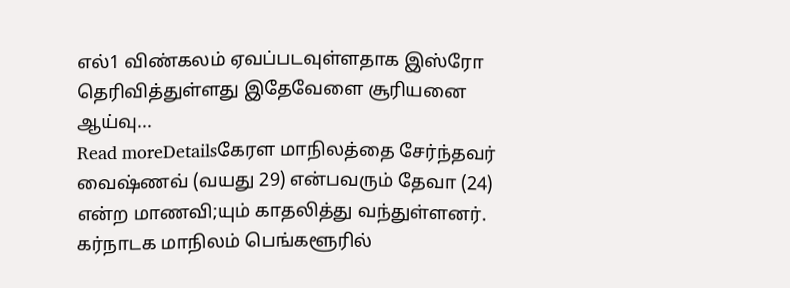எல்1 விண்கலம் ஏவப்படவுள்ளதாக இஸ்ரோ தெரிவித்துள்ளது இதேவேளை சூரியனை ஆய்வு...
Read moreDetailsகேரள மாநிலத்தை சேர்ந்தவர் வைஷ்ணவ் (வயது 29) என்பவரும் தேவா (24) என்ற மாணவி;யும் காதலித்து வந்துள்ளனர். கர்நாடக மாநிலம் பெங்களூரில்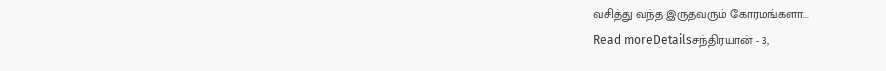வசித்து வந்த இருதவரும் கோரமங்களா...
Read moreDetailsசந்திரயான் - 3,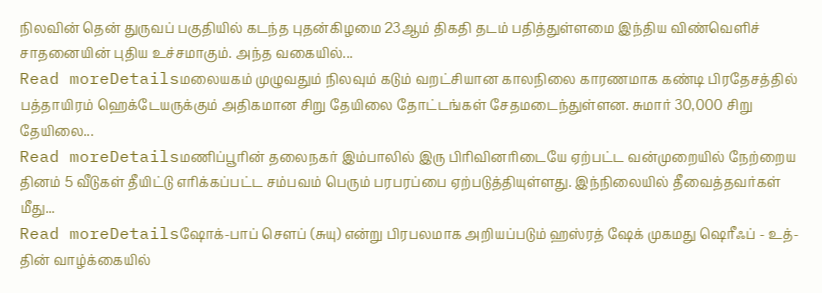நிலவின் தென் துருவப் பகுதியில் கடந்த புதன்கிழமை 23ஆம் திகதி தடம் பதித்துள்ளமை இந்திய விண்வெளிச் சாதனையின் புதிய உச்சமாகும். அந்த வகையில்...
Read moreDetailsமலையகம் முழுவதும் நிலவும் கடும் வறட்சியான காலநிலை காரணமாக கண்டி பிரதேசத்தில் பத்தாயிரம் ஹெக்டேயருக்கும் அதிகமான சிறு தேயிலை தோட்டங்கள் சேதமடைந்துள்ளன. சுமார் 30,000 சிறு தேயிலை...
Read moreDetailsமணிப்பூரின் தலைநகர் இம்பாலில் இரு பிரிவினரிடையே ஏற்பட்ட வன்முறையில் நேற்றைய தினம் 5 வீடுகள் தீயிட்டு எரிக்கப்பட்ட சம்பவம் பெரும் பரபரப்பை ஏற்படுத்தியுள்ளது. இந்நிலையில் தீவைத்தவர்கள் மீது...
Read moreDetailsஷோக்-பாப் சௌப் (சுயு) என்று பிரபலமாக அறியப்படும் ஹஸ்ரத் ஷேக் முகமது ஷெரீஃப் - உத்-தின் வாழ்க்கையில்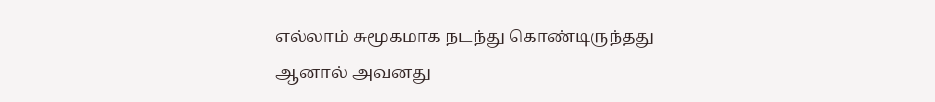எல்லாம் சுமூகமாக நடந்து கொண்டிருந்தது ஆனால் அவனது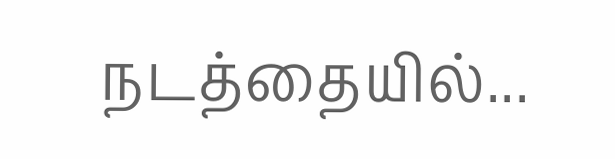நடத்தையில்...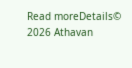Read moreDetails© 2026 Athavan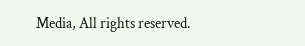Media, All rights reserved.